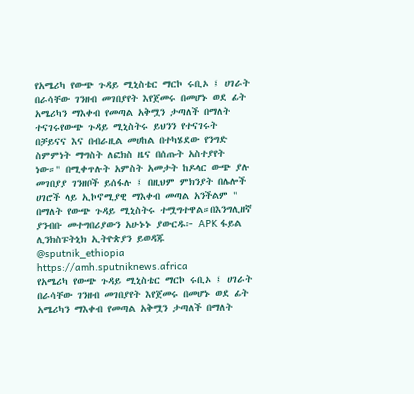የአሜሪካ የውጭ ጉዳይ ሚኒስቴር ማርኮ ሩቢኦ ፤ ሀገራት በራሳቸው ገንዘብ መገበያየት እየጀመሩ በመሆኑ ወደ ፊት አሜሪካን ማእቀብ የመጣል አቅሟን ታጣለች በማለት ተናገሩየውጭ ጉዳይ ሚኒስትሩ ይህንን የተናገሩት በቻይናና እና በብራዚል መሀከል በተካሄደው የንግድ ስምምነት ማግስት ለፎክስ ዜና በሰጡት አስተያየት ነው።" በሚቀጥሉት አምስት አመታት ከዶላር ውጭ ያሉ መገበያያ ገንዘቦች ይሰፋሉ ፤ በዚህም ምክንያት በሌሎች ሀገሮች ላይ ኢኮኖሚያዊ ማእቀብ መጣል አንችልም " በማለት የውጭ ጉዳይ ሚኒስትሩ ተሟግተዋል።በእንግሊዘኛ ያንብቡ መተግበሪያውን አሁኑኑ ያውርዱ፦ APK ፋይል ሊንክስፑትኒክ ኢትዮጵያን ይወዳጁ @sputnik_ethiopia
https://amh.sputniknews.africa
የአሜሪካ የውጭ ጉዳይ ሚኒስቴር ማርኮ ሩቢኦ ፤ ሀገራት በራሳቸው ገንዘብ መገበያየት እየጀመሩ በመሆኑ ወደ ፊት አሜሪካን ማእቀብ የመጣል አቅሟን ታጣለች በማለት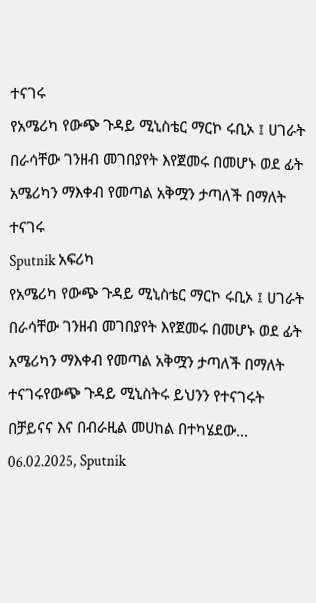ተናገሩ
የአሜሪካ የውጭ ጉዳይ ሚኒስቴር ማርኮ ሩቢኦ ፤ ሀገራት በራሳቸው ገንዘብ መገበያየት እየጀመሩ በመሆኑ ወደ ፊት አሜሪካን ማእቀብ የመጣል አቅሟን ታጣለች በማለት ተናገሩ
Sputnik አፍሪካ
የአሜሪካ የውጭ ጉዳይ ሚኒስቴር ማርኮ ሩቢኦ ፤ ሀገራት በራሳቸው ገንዘብ መገበያየት እየጀመሩ በመሆኑ ወደ ፊት አሜሪካን ማእቀብ የመጣል አቅሟን ታጣለች በማለት ተናገሩየውጭ ጉዳይ ሚኒስትሩ ይህንን የተናገሩት በቻይናና እና በብራዚል መሀከል በተካሄደው... 06.02.2025, Sputnik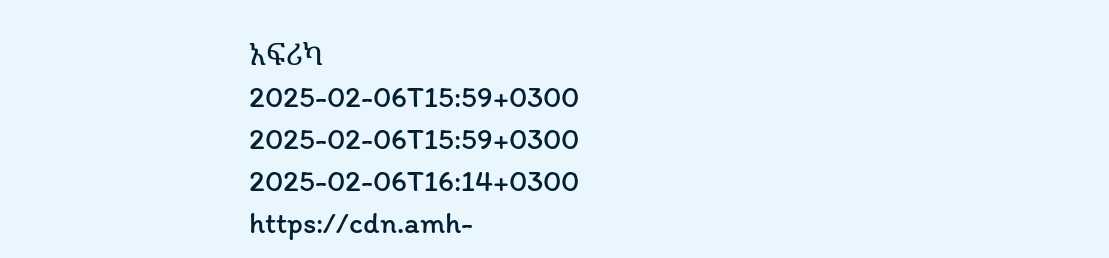አፍሪካ
2025-02-06T15:59+0300
2025-02-06T15:59+0300
2025-02-06T16:14+0300
https://cdn.amh-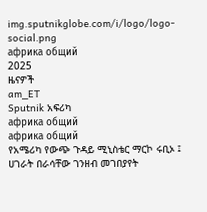img.sputnikglobe.com/i/logo/logo-social.png
африка общий
2025
ዜናዎች
am_ET
Sputnik አፍሪካ
африка общий
африка общий
የአሜሪካ የውጭ ጉዳይ ሚኒስቴር ማርኮ ሩቢኦ ፤ ሀገራት በራሳቸው ገንዘብ መገበያየት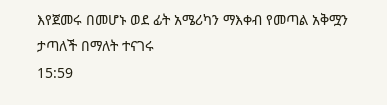እየጀመሩ በመሆኑ ወደ ፊት አሜሪካን ማእቀብ የመጣል አቅሟን ታጣለች በማለት ተናገሩ
15:59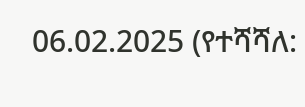06.02.2025 (የተሻሻለ: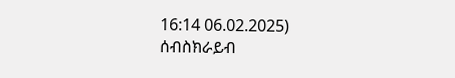16:14 06.02.2025)
ሰብስክራይብ